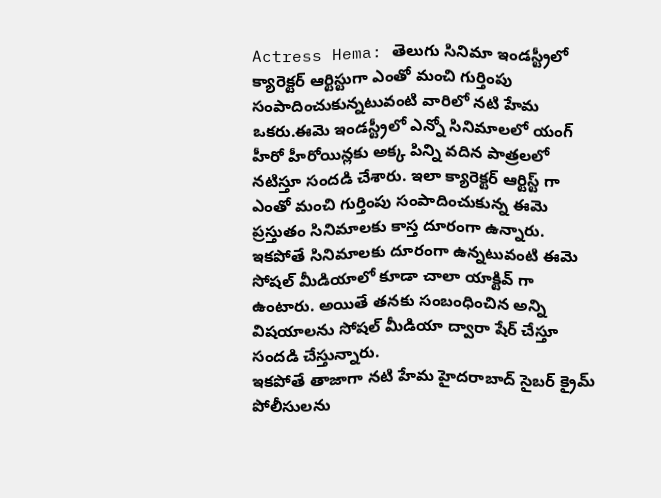Actress Hema: తెలుగు సినిమా ఇండస్ట్రీలో క్యారెక్టర్ ఆర్టిస్టుగా ఎంతో మంచి గుర్తింపు సంపాదించుకున్నటువంటి వారిలో నటి హేమ ఒకరు.ఈమె ఇండస్ట్రీలో ఎన్నో సినిమాలలో యంగ్ హీరో హీరోయిన్లకు అక్క పిన్ని వదిన పాత్రలలో నటిస్తూ సందడి చేశారు. ఇలా క్యారెక్టర్ ఆర్టిస్ట్ గా ఎంతో మంచి గుర్తింపు సంపాదించుకున్న ఈమె ప్రస్తుతం సినిమాలకు కాస్త దూరంగా ఉన్నారు.
ఇకపోతే సినిమాలకు దూరంగా ఉన్నటువంటి ఈమె సోషల్ మీడియాలో కూడా చాలా యాక్టివ్ గా ఉంటారు. అయితే తనకు సంబంధించిన అన్ని విషయాలను సోషల్ మీడియా ద్వారా షేర్ చేస్తూ సందడి చేస్తున్నారు.
ఇకపోతే తాజాగా నటి హేమ హైదరాబాద్ సైబర్ క్రైమ్ పోలీసులను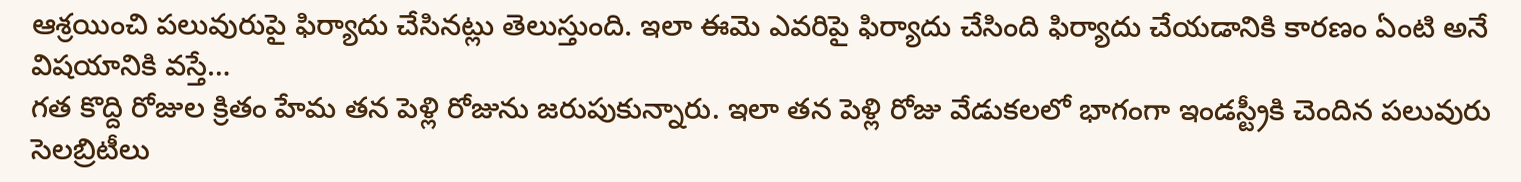ఆశ్రయించి పలువురుపై ఫిర్యాదు చేసినట్లు తెలుస్తుంది. ఇలా ఈమె ఎవరిపై ఫిర్యాదు చేసింది ఫిర్యాదు చేయడానికి కారణం ఏంటి అనే విషయానికి వస్తే…
గత కొద్ది రోజుల క్రితం హేమ తన పెళ్లి రోజును జరుపుకున్నారు. ఇలా తన పెళ్లి రోజు వేడుకలలో భాగంగా ఇండస్ట్రీకి చెందిన పలువురు సెలబ్రిటీలు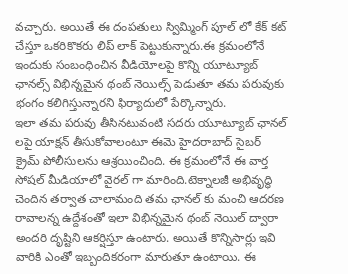వచ్చారు. అయితే ఈ దంపతులు స్విమ్మింగ్ పూల్ లో కేక్ కట్ చేస్తూ ఒకరికొకరు లిప్ లాక్ పెట్టుకున్నారు.ఈ క్రమంలోనే ఇందుకు సంబంధించిన వీడియోలపై కొన్ని యూట్యూబ్ ఛానల్స్ విభిన్నమైన థంబ్ నెయిల్స్ పెడుతూ తమ పరువుకు భంగం కలిగిస్తున్నారని ఫిర్యాదులో పేర్కొన్నారు.
ఇలా తమ పరువు తీసినటువంటి సదరు యూట్యూబ్ ఛానల్ లపై యాక్షన్ తీసుకోవాలంటూ ఈమె హైదరాబాద్ సైబర్ క్రైమ్ పోలీసులను ఆశ్రయించింది. ఈ క్రమంలోనే ఈ వార్త సోషల్ మీడియాలో వైరల్ గా మారింది.టెక్నాలజీ అభివృద్ధి చెందిన తర్వాత చాలామంది తమ ఛానల్ కు మంచి ఆదరణ రావాలన్న ఉద్దేశంతో ఇలా విభిన్నమైన థంబ్ నెయిల్ ద్వారా అందరి దృష్టిని ఆకర్షిస్తూ ఉంటారు. అయితే కొన్నిసార్లు ఇవి వారికి ఎంతో ఇబ్బందికరంగా మారుతూ ఉంటాయి. ఈ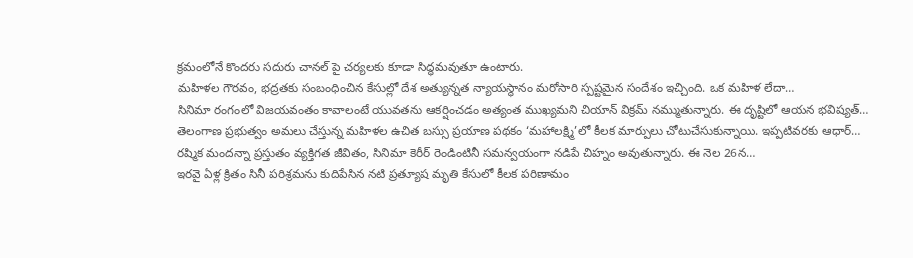క్రమంలోనే కొందరు సదురు చానల్ పై చర్యలకు కూడా సిద్ధమవుతూ ఉంటారు.
మహిళల గౌరవం, భద్రతకు సంబంధించిన కేసుల్లో దేశ అత్యున్నత న్యాయస్థానం మరోసారి స్పష్టమైన సందేశం ఇచ్చింది. ఒక మహిళ లేదా…
సినిమా రంగంలో విజయవంతం కావాలంటే యువతను ఆకర్షించడం అత్యంత ముఖ్యమని చియాన్ విక్రమ్ నమ్ముతున్నారు. ఈ దృష్టిలో ఆయన భవిష్యత్…
తెలంగాణ ప్రభుత్వం అమలు చేస్తున్న మహిళల ఉచిత బస్సు ప్రయాణ పథకం ‘మహాలక్ష్మి’లో కీలక మార్పులు చోటుచేసుకున్నాయి. ఇప్పటివరకు ఆధార్…
రష్మిక మందన్నా ప్రస్తుతం వ్యక్తిగత జీవితం, సినిమా కెరీర్ రెండింటినీ సమన్వయంగా నడిపే చిహ్నం అవుతున్నారు. ఈ నెల 26న…
ఇరవై ఏళ్ల క్రితం సినీ పరిశ్రమను కుదిపేసిన నటి ప్రత్యూష మృతి కేసులో కీలక పరిణామం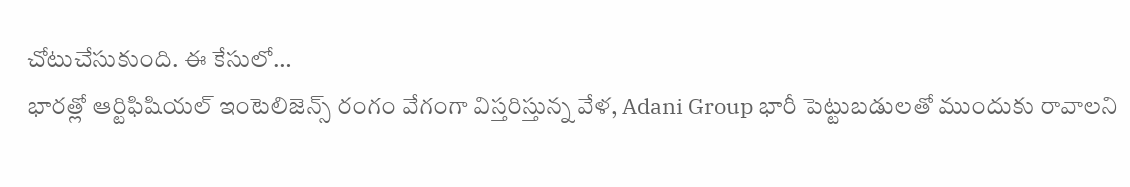చోటుచేసుకుంది. ఈ కేసులో…
భారత్లో ఆర్టిఫిషియల్ ఇంటెలిజెన్స్ రంగం వేగంగా విస్తరిస్తున్న వేళ, Adani Group భారీ పెట్టుబడులతో ముందుకు రావాలని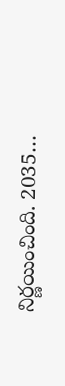నిర్ణయించింది. 2035…